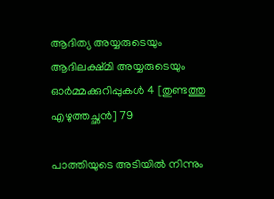ആദിത്യ അയ്യരുടെയും ആദിലക്ഷ്മി അയ്യരുടെയും ഓർമ്മക്കുറിപ്പുകൾ 4 [തുണ്ടത്തു എഴുത്തച്ഛൻ] 79

പാത്തിയുടെ അടിയിൽ നിന്നും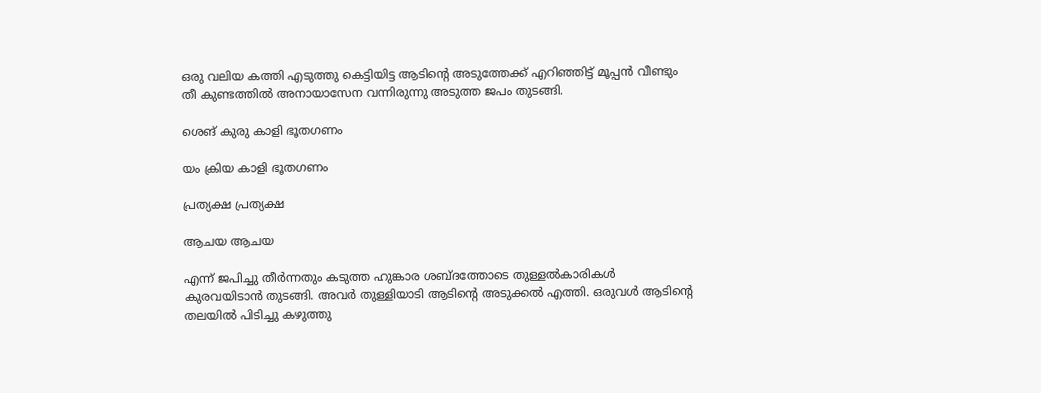ഒരു വലിയ കത്തി എടുത്തു കെട്ടിയിട്ട ആടിന്റെ അടുത്തേക്ക് എറിഞ്ഞിട്ട് മൂപ്പൻ വീണ്ടും തീ കുണ്ടത്തിൽ അനായാസേന വന്നിരുന്നു അടുത്ത ജപം തുടങ്ങി.

ശെങ് കുരു കാളി ഭൂതഗണം

യം ക്രിയ കാളി ഭൂതഗണം

പ്രത്യക്ഷ പ്രത്യക്ഷ

ആചയ ആചയ

എന്ന് ജപിച്ചു തീർന്നതും കടുത്ത ഹുങ്കാര ശബ്ദത്തോടെ തുള്ളൽകാരികൾ കുരവയിടാൻ തുടങ്ങി. അവർ തുള്ളിയാടി ആടിന്റെ അടുക്കൽ എത്തി. ഒരുവൾ ആടിന്റെ തലയിൽ പിടിച്ചു കഴുത്തു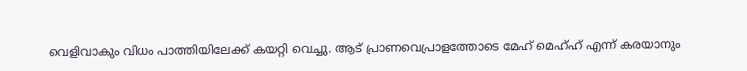വെളിവാകും വിധം പാത്തിയിലേക്ക് കയറ്റി വെച്ചു. ആട് പ്രാണവെപ്രാളത്തോടെ മേഹ് മെഹ്ഹ് എന്ന് കരയാനും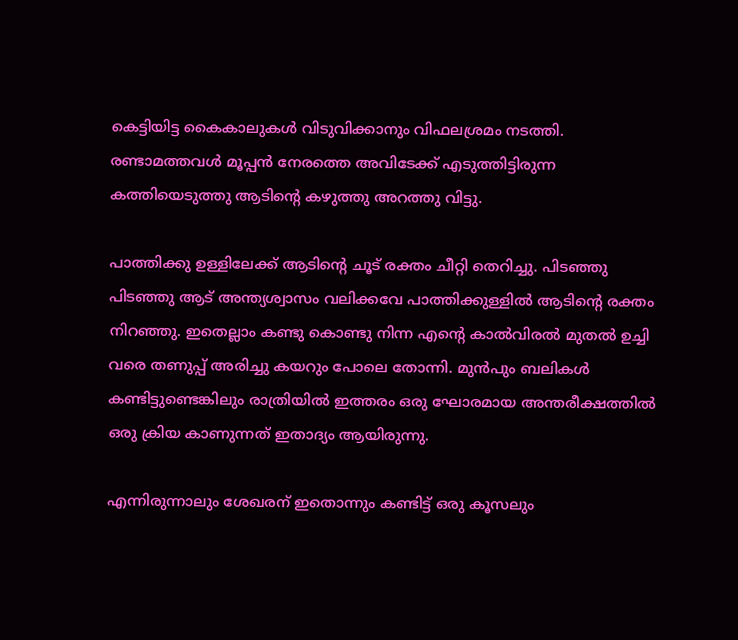കെട്ടിയിട്ട കൈകാലുകൾ വിടുവിക്കാനും വിഫലശ്രമം നടത്തി. രണ്ടാമത്തവൾ മൂപ്പൻ നേരത്തെ അവിടേക്ക് എടുത്തിട്ടിരുന്ന കത്തിയെടുത്തു ആടിന്റെ കഴുത്തു അറത്തു വിട്ടു.

പാത്തിക്കു ഉള്ളിലേക്ക് ആടിന്റെ ചൂട് രക്തം ചീറ്റി തെറിച്ചു. പിടഞ്ഞു പിടഞ്ഞു ആട് അന്ത്യശ്വാസം വലിക്കവേ പാത്തിക്കുള്ളിൽ ആടിന്റെ രക്തം നിറഞ്ഞു. ഇതെല്ലാം കണ്ടു കൊണ്ടു നിന്ന എന്റെ കാൽവിരൽ മുതൽ ഉച്ചി വരെ തണുപ്പ് അരിച്ചു കയറും പോലെ തോന്നി. മുൻപും ബലികൾ കണ്ടിട്ടുണ്ടെങ്കിലും രാത്രിയിൽ ഇത്തരം ഒരു ഘോരമായ അന്തരീക്ഷത്തിൽ ഒരു ക്രിയ കാണുന്നത് ഇതാദ്യം ആയിരുന്നു.

എന്നിരുന്നാലും ശേഖരന് ഇതൊന്നും കണ്ടിട്ട് ഒരു കൂസലും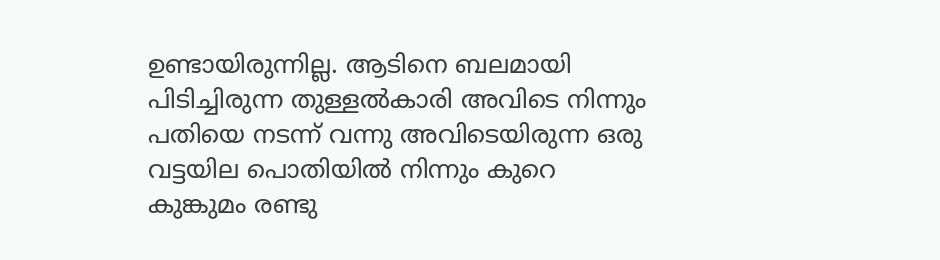ഉണ്ടായിരുന്നില്ല. ആടിനെ ബലമായി പിടിച്ചിരുന്ന തുള്ളൽകാരി അവിടെ നിന്നും പതിയെ നടന്ന് വന്നു അവിടെയിരുന്ന ഒരു വട്ടയില പൊതിയിൽ നിന്നും കുറെ കുങ്കുമം രണ്ടു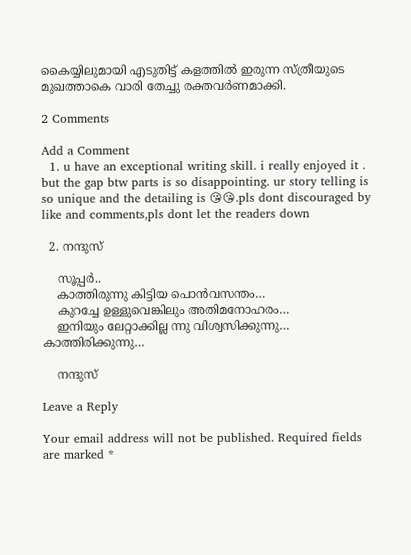കൈയ്യിലുമായി എടുതിട്ട് കളത്തിൽ ഇരുന്ന സ്ത്രീയുടെ മുഖത്താകെ വാരി തേച്ചു രക്തവർണമാക്കി.

2 Comments

Add a Comment
  1. u have an exceptional writing skill. i really enjoyed it . but the gap btw parts is so disappointing. ur story telling is so unique and the detailing is 😘😘.pls dont discouraged by like and comments,pls dont let the readers down

  2. നന്ദുസ്

    സൂപ്പർ..
    കാത്തിരുന്നു കിട്ടിയ പൊൻവസന്തം…
    കുറച്ചേ ഉള്ളുവെങ്കിലും അതിമനോഹരം…
    ഇനിയും ലേറ്റാക്കില്ല ന്നു വിശ്വസിക്കുന്നു… കാത്തിരിക്കുന്നു…

    നന്ദുസ്

Leave a Reply

Your email address will not be published. Required fields are marked *